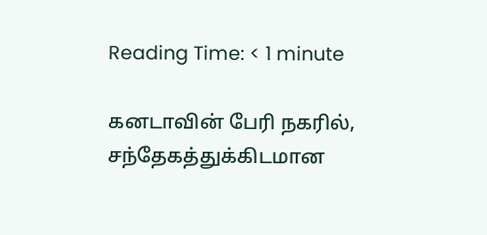Reading Time: < 1 minute

கனடாவின் பேரி நகரில், சந்தேகத்துக்கிடமான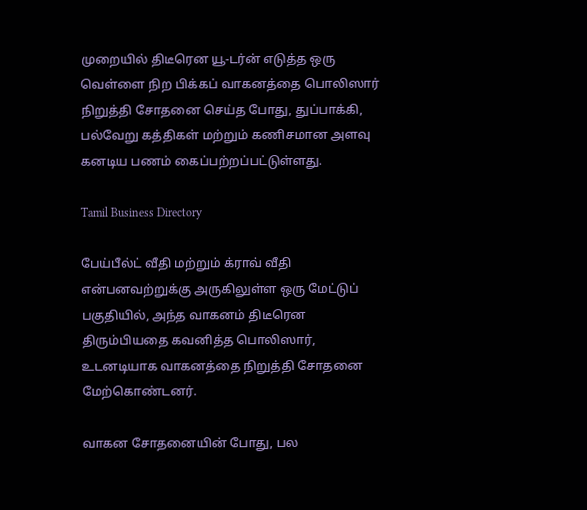முறையில் திடீரென யூ-டர்ன் எடுத்த ஒரு வெள்ளை நிற பிக்கப் வாகனத்தை பொலிஸார் நிறுத்தி சோதனை செய்த போது, துப்பாக்கி, பல்வேறு கத்திகள் மற்றும் கணிசமான அளவு கனடிய பணம் கைப்பற்றப்பட்டுள்ளது.

Tamil Business Directory

பேய்பீல்ட் வீதி மற்றும் க்ராவ் வீதி என்பனவற்றுக்கு அருகிலுள்ள ஒரு மேட்டுப் பகுதியில், அந்த வாகனம் திடீரென திரும்பியதை கவனித்த பொலிஸார், உடனடியாக வாகனத்தை நிறுத்தி சோதனை மேற்கொண்டனர்.

வாகன சோதனையின் போது, பல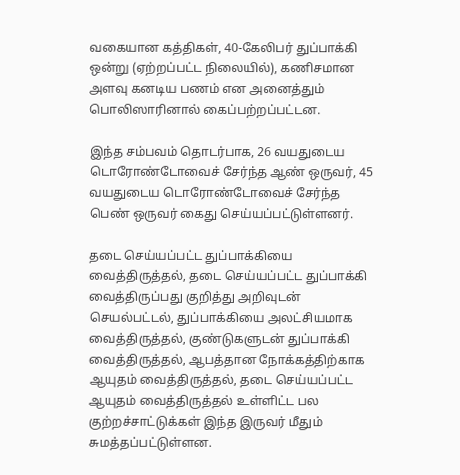வகையான கத்திகள், 40-கேலிபர் துப்பாக்கி ஒன்று (ஏற்றப்பட்ட நிலையில்), கணிசமான அளவு கனடிய பணம் என அனைத்தும் பொலிஸாரினால் கைப்பற்றப்பட்டன.

இந்த சம்பவம் தொடர்பாக, 26 வயதுடைய டொரோண்டோவைச் சேர்ந்த ஆண் ஒருவர், 45 வயதுடைய டொரோண்டோவைச் சேர்ந்த பெண் ஒருவர் கைது செய்யப்பட்டுள்ளனர்.

தடை செய்யப்பட்ட துப்பாக்கியை வைத்திருத்தல், தடை செய்யப்பட்ட துப்பாக்கி வைத்திருப்பது குறித்து அறிவுடன் செயல்பட்டல், துப்பாக்கியை அலட்சியமாக வைத்திருத்தல், குண்டுகளுடன் துப்பாக்கி வைத்திருத்தல், ஆபத்தான நோக்கத்திற்காக ஆயுதம் வைத்திருத்தல், தடை செய்யப்பட்ட ஆயுதம் வைத்திருத்தல் உள்ளிட்ட பல குற்றச்சாட்டுக்கள் இந்த இருவர் மீதும் சுமத்தப்பட்டுள்ளன.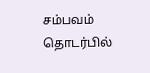சம்பவம் தொடர்பில்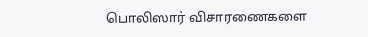பொலிஸார் விசாரணைகளை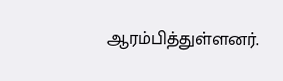ஆரம்பித்துள்ளனர்.